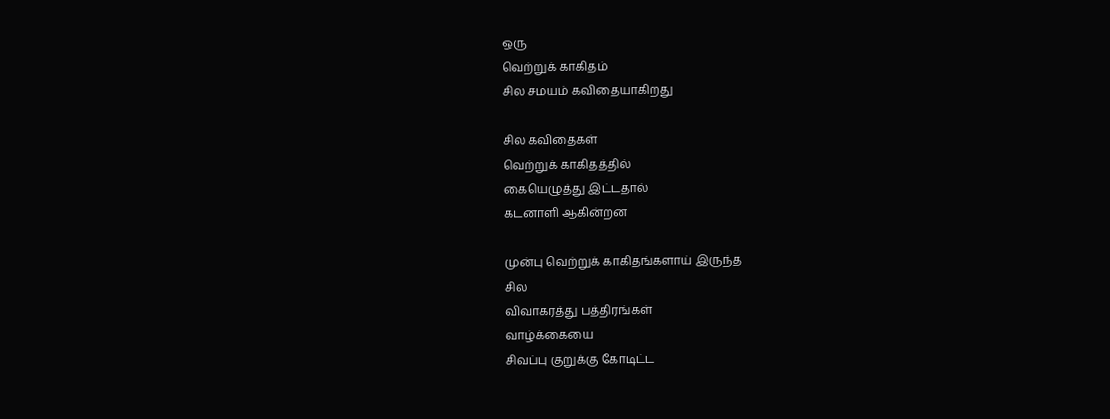ஒரு
வெற்றுக் காகிதம்
சில சமயம் கவிதையாகிறது

சில கவிதைகள்
வெற்றுக் காகிதத்தில்
கையெழுத்து இட்டதால்
கடனாளி ஆகின்றன

முன்பு வெற்றுக் காகிதங்களாய் இருந்த
சில
விவாகரத்து பத்திரங்கள்
வாழ்க்கையை
சிவப்பு குறுக்கு கோடிட்ட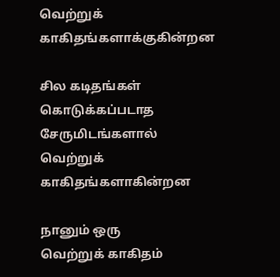வெற்றுக் காகிதங்களாக்குகின்றன

சில கடிதங்கள்
கொடுக்கப்படாத சேருமிடங்களால்
வெற்றுக் காகிதங்களாகின்றன

நானும் ஒரு
வெற்றுக் காகிதம்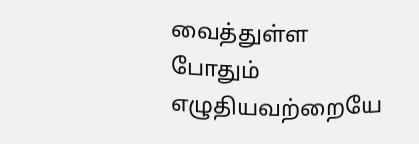வைத்துள்ள போதும்
எழுதியவற்றையே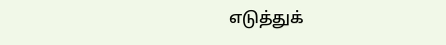எடுத்துக்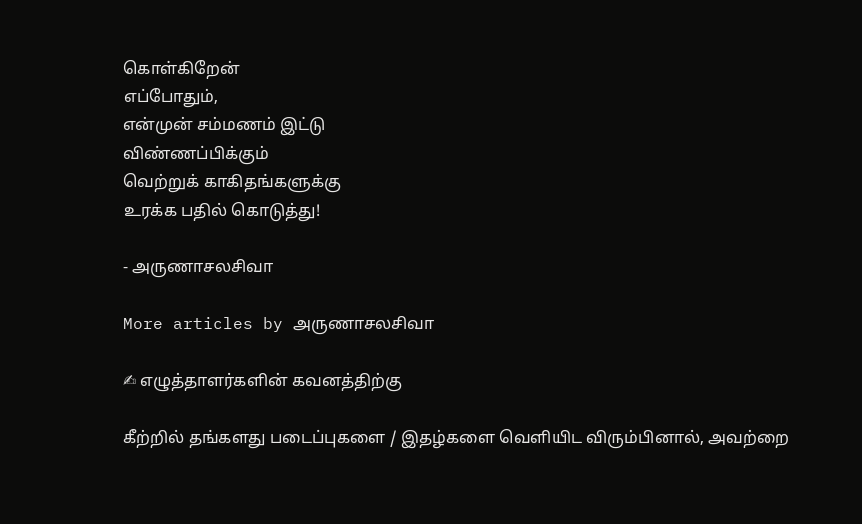கொள்கிறேன்
எப்போதும்,
என்முன் சம்மணம் இட்டு
விண்ணப்பிக்கும்
வெற்றுக் காகிதங்களுக்கு
உரக்க பதில் கொடுத்து!

- அருணாசலசிவா

More articles by அருணாசலசிவா

✍ எழுத்தாளர்களின் கவனத்திற்கு

கீற்றில் தங்களது படைப்புகளை / இதழ்களை வெளியிட விரும்பினால், அவற்றை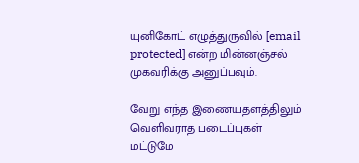யுனிகோட் எழுத்துருவில் [email protected] என்ற மின்னஞ்சல் முகவரிக்கு அனுப்பவும்.

வேறு எந்த இணையதளத்திலும் வெளிவராத படைப்புகள் மட்டுமே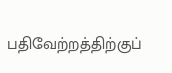பதிவேற்றத்திற்குப்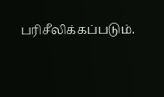பரிசீலிக்கப்படும்.